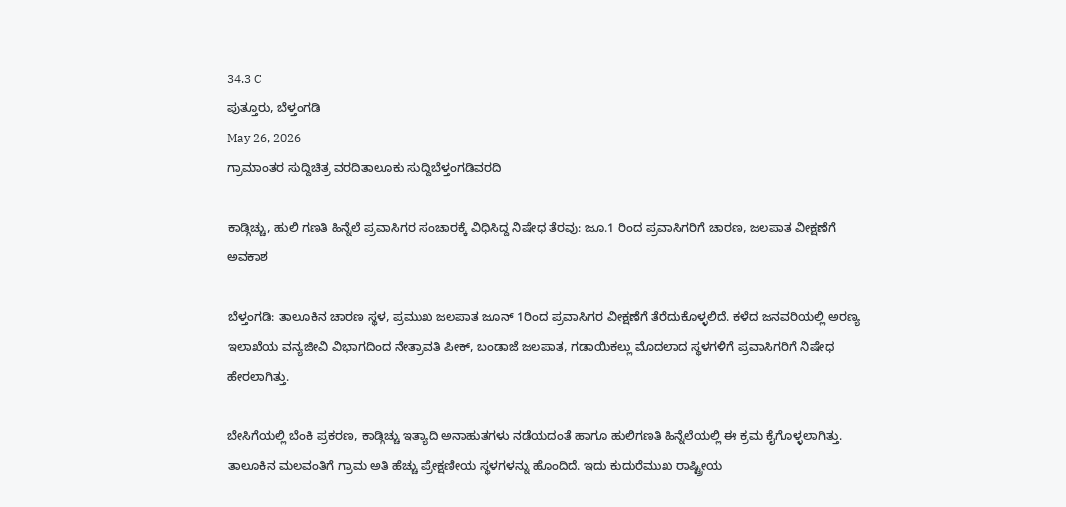34.3 C
ಪುತ್ತೂರು, ಬೆಳ್ತಂಗಡಿ
May 26, 2026
ಗ್ರಾಮಾಂತರ ಸುದ್ದಿಚಿತ್ರ ವರದಿತಾಲೂಕು ಸುದ್ದಿಬೆಳ್ತಂಗಡಿವರದಿ

ಕಾಡ್ಗಿಚ್ಚು, ಹುಲಿ ಗಣತಿ ಹಿನ್ನೆಲೆ ಪ್ರವಾಸಿಗರ ಸಂಚಾರಕ್ಕೆ ವಿಧಿಸಿದ್ದ ನಿಷೇಧ ತೆರವು: ಜೂ.1 ರಿಂದ ಪ್ರವಾಸಿಗರಿಗೆ ಚಾರಣ, ಜಲಪಾತ ವೀಕ್ಷಣೆಗೆ ಅವಕಾಶ

ಬೆಳ್ತಂಗಡಿ: ತಾಲೂಕಿನ ಚಾರಣ ಸ್ಥಳ, ಪ್ರಮುಖ ಜಲಪಾತ ಜೂನ್ 1ರಿಂದ ಪ್ರವಾಸಿಗರ ವೀಕ್ಷಣೆಗೆ ತೆರೆದುಕೊಳ್ಳಲಿದೆ. ಕಳೆದ ಜನವರಿಯಲ್ಲಿ ಅರಣ್ಯ ಇಲಾಖೆಯ ವನ್ಯಜೀವಿ ವಿಭಾಗದಿಂದ ನೇತ್ರಾವತಿ ಪೀಕ್, ಬಂಡಾಜೆ ಜಲಪಾತ, ಗಡಾಯಿಕಲ್ಲು ಮೊದಲಾದ ಸ್ಥಳಗಳಿಗೆ ಪ್ರವಾಸಿಗರಿಗೆ ನಿಷೇಧ ಹೇರಲಾಗಿತ್ತು.

ಬೇಸಿಗೆಯಲ್ಲಿ ಬೆಂಕಿ ಪ್ರಕರಣ, ಕಾಡ್ಗಿಚ್ಚು ಇತ್ಯಾದಿ ಅನಾಹುತಗಳು ನಡೆಯದಂತೆ ಹಾಗೂ ಹುಲಿಗಣತಿ ಹಿನ್ನೆಲೆಯಲ್ಲಿ ಈ ಕ್ರಮ ಕೈಗೊಳ್ಳಲಾಗಿತ್ತು. ತಾಲೂಕಿನ ಮಲವಂತಿಗೆ ಗ್ರಾಮ ಅತಿ ಹೆಚ್ಚು ಪ್ರೇಕ್ಷಣೀಯ ಸ್ಥಳಗಳನ್ನು ಹೊಂದಿದೆ. ಇದು ಕುದುರೆಮುಖ ರಾಷ್ಟ್ರೀಯ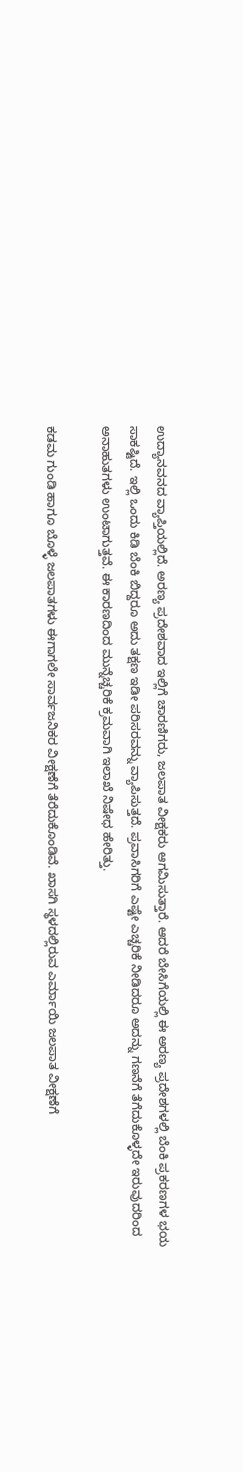ಉದ್ಯಾನವನದ ವ್ಯಾಪ್ತಿಯಲ್ಲಿದೆ. ಅರಣ್ಯ ಪ್ರದೇಶವಾದ ಇಲ್ಲಿಗೆ ಚಾರಣಿಗರು, ಜಲಪಾತ ವೀಕ್ಷಕರು ಆಗಮಿಸುತ್ತಾರೆ. ಆದರೆ ಬೇಸಿಗೆಯಲ್ಲಿ ಈ ಅರಣ್ಯ ಪ್ರದೇಶಗಳಲ್ಲಿ ಬೆಂಕಿ ಪ್ರಕರಣಗಳ ಭಯ ಸಾಕಷ್ಟಿದೆ. ಇಲ್ಲಿ ಒಂದು ಕಿಡಿ ಬೆಂಕಿ ಬಿದ್ದರೂ ಅದು ತಕ್ಷಣ ಇಡೀ ಪರಿಸರವನ್ನು ವ್ಯಾಪಿಸುತ್ತದೆ. ಪ್ರವಾಸಿಗರಿಗೆ ಎಷ್ಟೇ ಎಚ್ಚರಿಕೆ ನೀಡಿದರೂ ಅದನ್ನು ಗಣನೆಗೆ ತೆಗೆದುಕೊಳ್ಳದೇ ಇರುವುದರಿಂದ ಅನಾಹುತಗಳು ಉಂಟಾಗುತ್ತವೆ. ಈ ಕಾರಣದಿಂದ ಮುನ್ನೆಚ್ಚರಿಕೆ ಕ್ರಮವಾಗಿ ಇಲಾಖೆ ನಿಷೇಧ ಹೇರಿತ್ತು.

ಕಡಮ ಗುಂಡಿ ಹಾಗೂ ಬೊಳ್ಳೆ ಜಲಪಾತಗಳು ಈಗಾಗಲೇ ಸಾರ್ವಜನಿಕರ ವೀಕ್ಷಣೆಗೆ ತೆರೆದುಕೊಂಡಿವೆ. ಖಾಸಗಿ ಸ್ಥಳದಲ್ಲಿರುವ ಎರ್ಮಾಯಿ ಜಲಪಾತ ವೀಕ್ಷಣೆಗೆ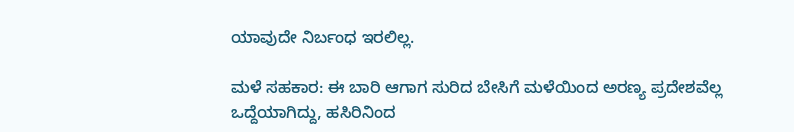ಯಾವುದೇ ನಿರ್ಬಂಧ ಇರಲಿಲ್ಲ.

ಮಳೆ ಸಹಕಾರ: ಈ ಬಾರಿ ಆಗಾಗ ಸುರಿದ ಬೇಸಿಗೆ ಮಳೆಯಿಂದ ಅರಣ್ಯ ಪ್ರದೇಶವೆಲ್ಲ ಒದ್ದೆಯಾಗಿದ್ದು, ಹಸಿರಿನಿಂದ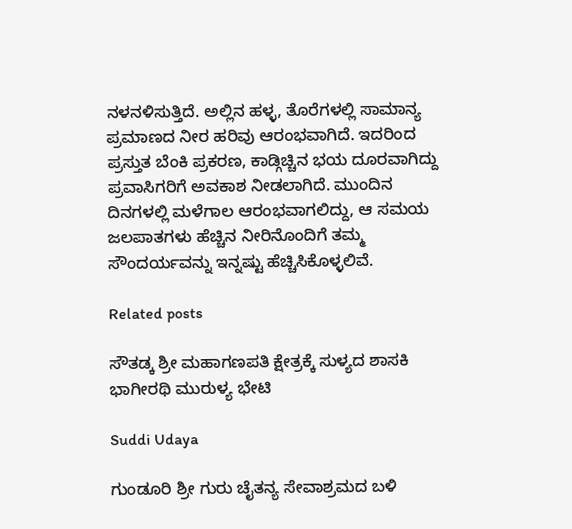ನಳನಳಿಸುತ್ತಿದೆ. ಅಲ್ಲಿನ ಹಳ್ಳ, ತೊರೆಗಳಲ್ಲಿ ಸಾಮಾನ್ಯ ಪ್ರಮಾಣದ ನೀರ ಹರಿವು ಆರಂಭವಾಗಿದೆ. ಇದರಿಂದ ಪ್ರಸ್ತುತ ಬೆಂಕಿ ಪ್ರಕರಣ, ಕಾಡ್ಗಿಚ್ಚಿನ ಭಯ ದೂರವಾಗಿದ್ದು ಪ್ರವಾಸಿಗರಿಗೆ ಅವಕಾಶ ನೀಡಲಾಗಿದೆ. ಮುಂದಿನ ದಿನಗಳಲ್ಲಿ ಮಳೆಗಾಲ ಆರಂಭವಾಗಲಿದ್ದು, ಆ ಸಮಯ ಜಲಪಾತಗಳು ಹೆಚ್ಚಿನ ನೀರಿನೊಂದಿಗೆ ತಮ್ಮ ಸೌಂದರ್ಯವನ್ನು ಇನ್ನಷ್ಟು ಹೆಚ್ಚಿಸಿಕೊಳ್ಳಲಿವೆ.

Related posts

ಸೌತಡ್ಕ ಶ್ರೀ ಮಹಾಗಣಪತಿ ಕ್ಷೇತ್ರಕ್ಕೆ ಸುಳ್ಯದ ಶಾಸಕಿ ಭಾಗೀರಥಿ ಮುರುಳ್ಯ ಭೇಟಿ

Suddi Udaya

ಗುಂಡೂರಿ ಶ್ರೀ ಗುರು ಚೈತನ್ಯ ಸೇವಾಶ್ರಮದ ಬಳಿ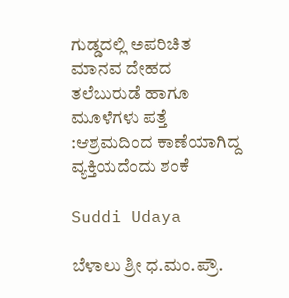ಗುಡ್ಡದಲ್ಲಿ ಅಪರಿಚಿತ ಮಾನವ ದೇಹದ ತಲೆಬುರುಡೆ ಹಾಗೂ ಮೂಳೆಗಳು ಪತ್ತೆ :ಆಶ್ರಮದಿಂದ ಕಾಣೆಯಾಗಿದ್ದ ವ್ಯಕ್ತಿಯದೆಂದು ಶಂಕೆ

Suddi Udaya

ಬೆಳಾಲು ಶ್ರೀ ಧ.ಮಂ.ಪ್ರೌ.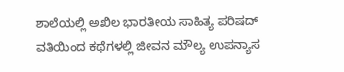ಶಾಲೆಯಲ್ಲಿ ಅಖಿಲ ಭಾರತೀಯ ಸಾಹಿತ್ಯ ಪರಿಷದ್ ವತಿಯಿಂದ ಕಥೆಗಳಲ್ಲಿ ಜೀವನ ಮೌಲ್ಯ ಉಪನ್ಯಾಸ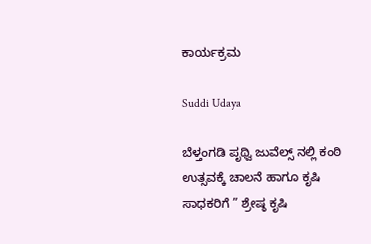ಕಾರ್ಯಕ್ರಮ

Suddi Udaya

ಬೆಳ್ತಂಗಡಿ ಪೃಥ್ವಿ ಜುವೆಲ್ಸ್ ನಲ್ಲಿ ಕಂಠಿ ಉತ್ಸವಕ್ಕೆ ಚಾಲನೆ ಹಾಗೂ ಕೃಷಿ ಸಾಧಕರಿಗೆ ” ಶ್ರೇಷ್ಠ ಕೃಷಿ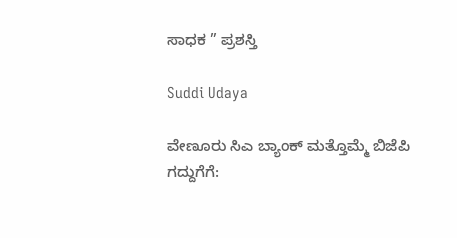ಸಾಧಕ ” ಪ್ರಶಸ್ತಿ

Suddi Udaya

ವೇಣೂರು ಸಿಎ ಬ್ಯಾಂಕ್ ಮತ್ತೊಮ್ಮೆ ಬಿಜೆಪಿ ಗದ್ದುಗೆಗೆ: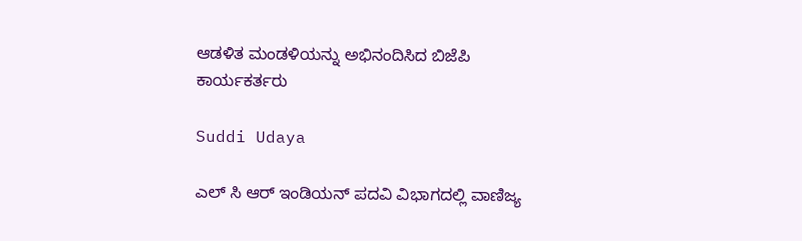ಆಡಳಿತ ಮಂಡಳಿಯನ್ನು ಅಭಿನಂದಿಸಿದ ಬಿಜೆಪಿ ಕಾರ್ಯಕರ್ತರು

Suddi Udaya

ಎಲ್ ಸಿ ಆರ್ ಇಂಡಿಯನ್ ಪದವಿ ವಿಭಾಗದಲ್ಲಿ ವಾಣಿಜ್ಯ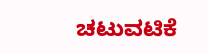ಚಟುವಟಿಕೆ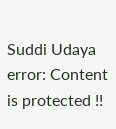Suddi Udaya
error: Content is protected !!